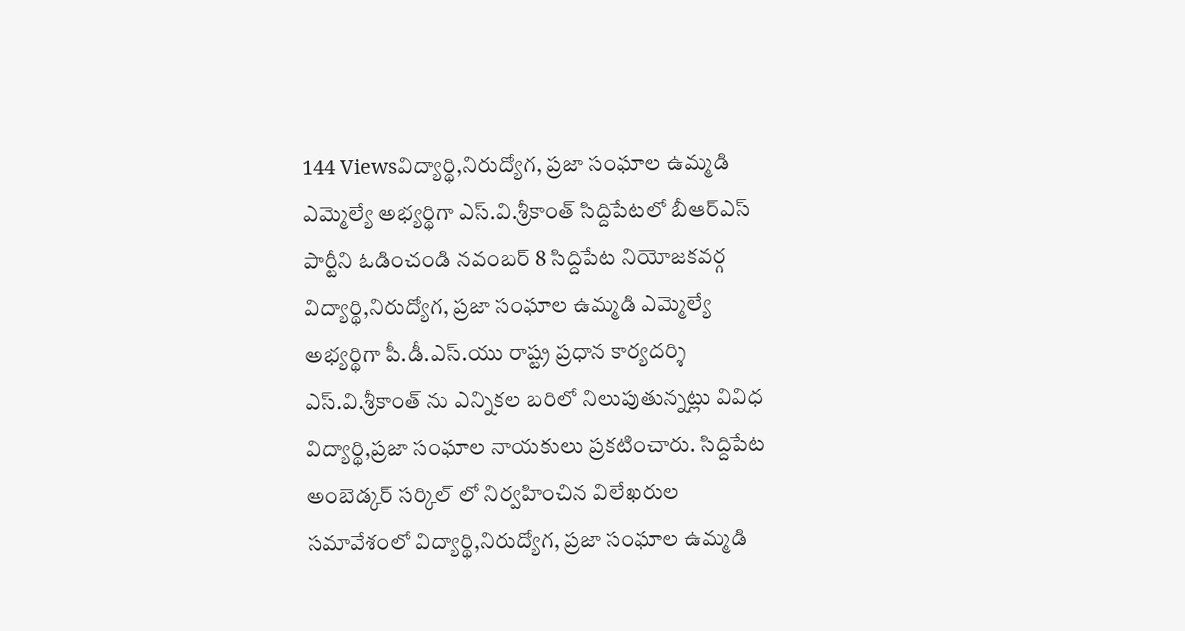144 Viewsవిద్యార్థి,నిరుద్యోగ, ప్రజా సంఘాల ఉమ్మడి ఎమ్మెల్యే అభ్యర్థిగా ఎస్.వి.శ్రీకాంత్ సిద్దిపేటలో బీఆర్ఎస్ పార్టీని ఓడించండి నవంబర్ 8 సిద్దిపేట నియోజకవర్గ విద్యార్థి,నిరుద్యోగ, ప్రజా సంఘాల ఉమ్మడి ఎమ్మెల్యే అభ్యర్థిగా పీ.డీ.ఎస్.యు రాష్ట్ర ప్రధాన కార్యదర్శి ఎస్.వి.శ్రీకాంత్ ను ఎన్నికల బరిలో నిలుపుతున్నట్లు వివిధ విద్యార్థి,ప్రజా సంఘాల నాయకులు ప్రకటించారు. సిద్దిపేట అంబెడ్కర్ సర్కిల్ లో నిర్వహించిన విలేఖరుల సమావేశంలో విద్యార్థి,నిరుద్యోగ, ప్రజా సంఘాల ఉమ్మడి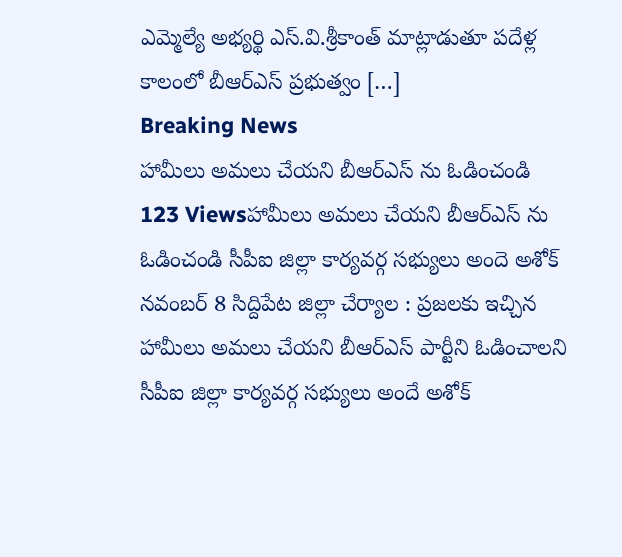ఎమ్మెల్యే అభ్యర్థి ఎస్.వి.శ్రీకాంత్ మాట్లాడుతూ పదేళ్ల కాలంలో బీఆర్ఎస్ ప్రభుత్వం […]
Breaking News
హామీలు అమలు చేయని బీఆర్ఎస్ ను ఓడించండి
123 Viewsహామీలు అమలు చేయని బీఆర్ఎస్ ను ఓడించండి సీపీఐ జిల్లా కార్యవర్గ సభ్యులు అందె అశోక్ నవంబర్ 8 సిద్దిపేట జిల్లా చేర్యాల : ప్రజలకు ఇచ్చిన హామీలు అమలు చేయని బీఆర్ఎస్ పార్టీని ఓడించాలని సీపీఐ జిల్లా కార్యవర్గ సభ్యులు అందే అశోక్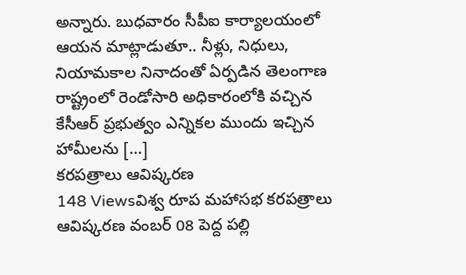అన్నారు. బుధవారం సీపీఐ కార్యాలయంలో ఆయన మాట్లాడుతూ.. నీళ్లు, నిధులు, నియామకాల నినాదంతో ఏర్పడిన తెలంగాణ రాష్ట్రంలో రెండోసారి అధికారంలోకి వచ్చిన కేసీఆర్ ప్రభుత్వం ఎన్నికల ముందు ఇచ్చిన హామీలను […]
కరపత్రాలు ఆవిష్కరణ
148 Viewsవిశ్వ రూప మహాసభ కరపత్రాలు ఆవిష్కరణ వంబర్ 08 పెద్ద పల్లి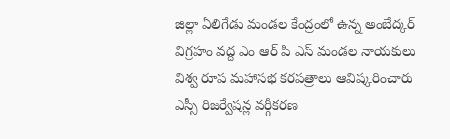జిల్లా ఏలిగేడు మండల కేంద్రంలో ఉన్న అంబేద్కర్ విగ్రహం వద్ద ఎం ఆర్ పి ఎస్ మండల నాయకులు విశ్వ రూప మహాసభ కరపత్రాలు ఆవిష్కరించారు ఎస్సీ రిజర్వేషన్ల వర్గీకరణ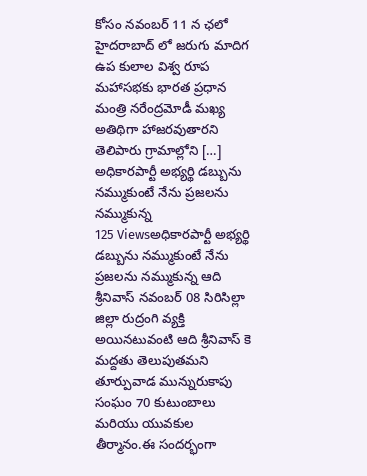కోసం నవంబర్ 11 న ఛలో హైదరాబాద్ లో జరుగు మాదిగ ఉప కులాల విశ్వ రూప మహాసభకు భారత ప్రధాన మంత్రి నరేంద్రమోడీ మఖ్య అతిథిగా హాజరవుతారని తెలిపారు గ్రామాల్లోని […]
అధికారపార్టీ అభ్యర్థి డబ్బును నమ్ముకుంటే నేను ప్రజలను నమ్ముకున్న
125 Viewsఅధికారపార్టీ అభ్యర్థి డబ్బును నమ్ముకుంటే నేను ప్రజలను నమ్ముకున్న ఆది శ్రీనివాస్ నవంబర్ 08 సిరిసిల్లా జిల్లా రుద్రంగి వ్యక్తి అయినటువంటి ఆది శ్రీనివాస్ కె మద్దతు తెలుపుతమని తూర్పువాడ మున్నురుకాపు సంఘం 70 కుటుంబాలు మరియు యువకుల తీర్మానం.ఈ సందర్భంగా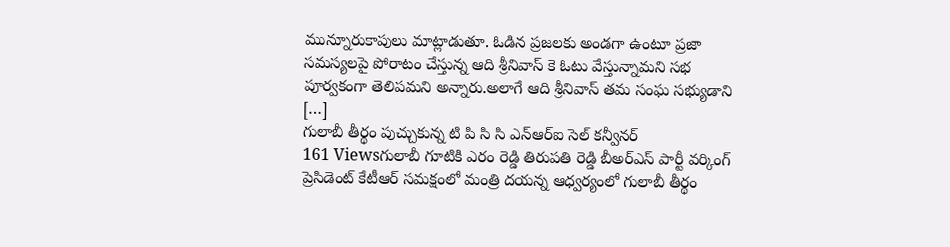మున్నూరుకాపులు మాట్లాడుతూ. ఓడిన ప్రజలకు అండగా ఉంటూ ప్రజా సమస్యలపై పోరాటం చేస్తున్న ఆది శ్రీనివాస్ కె ఓటు వేస్తున్నామని సభ పూర్వకంగా తెలిపమని అన్నారు.అలాగే ఆది శ్రీనివాస్ తమ సంఘ సభ్యుడాని […]
గులాబీ తీర్థం పుచ్చుకున్న టి పి సి సి ఎన్ఆర్ఐ సెల్ కన్వీనర్
161 Viewsగులాబీ గూటికి ఎరం రెడ్డి తిరుపతి రెడ్డి బీఅర్ఎస్ పార్టీ వర్కింగ్ ప్రెసిడెంట్ కేటీఆర్ సమక్షంలో మంత్రి దయన్న ఆధ్వర్యంలో గులాబీ తీర్థం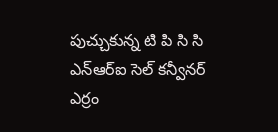పుచ్చుకున్న టి పి సి సి ఎన్ఆర్ఐ సెల్ కన్వీనర్ ఎర్రం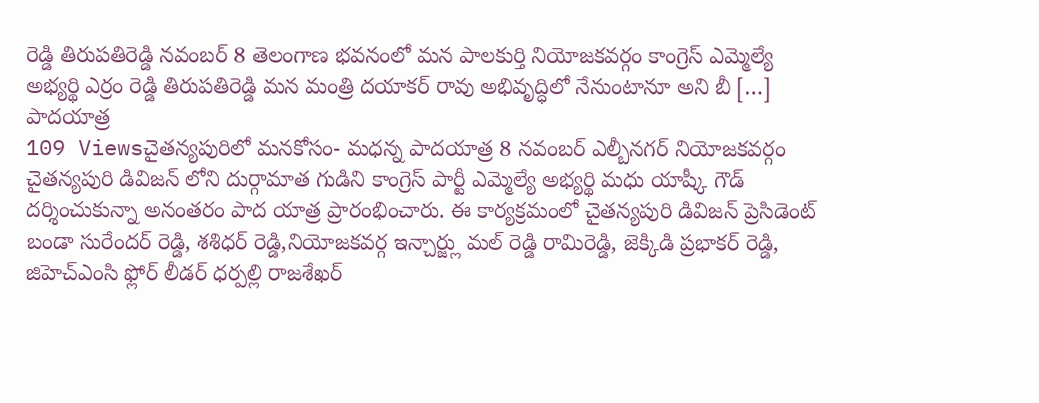రెడ్డి తిరుపతిరెడ్డి నవంబర్ 8 తెలంగాణ భవనంలో మన పాలకుర్తి నియోజకవర్గం కాంగ్రెస్ ఎమ్మెల్యే అభ్యర్థి ఎర్రం రెడ్డి తిరుపతిరెడ్డి మన మంత్రి దయాకర్ రావు అభివృద్ధిలో నేనుంటానూ అని బీ […]
పాదయాత్ర
109 Viewsచైతన్యపురిలో మనకోసం- మధన్న పాదయాత్ర 8 నవంబర్ ఎల్బీనగర్ నియోజకవర్గం చైతన్యపురి డివిజన్ లోని దుర్గామాత గుడిని కాంగ్రెస్ పార్టీ ఎమ్మెల్యే అభ్యర్థి మధు యాష్కీ గౌడ్ దర్శించుకున్నా అనంతరం పాద యాత్ర ప్రారంభించారు. ఈ కార్యక్రమంలో చైతన్యపురి డివిజన్ ప్రెసిడెంట్ బండా సురేందర్ రెడ్డి, శశిధర్ రెడ్డి,నియోజకవర్గ ఇన్చార్జ్లు మల్ రెడ్డి రామిరెడ్డి, జెక్కిడి ప్రభాకర్ రెడ్డి, జిహెచ్ఎంసి ఫ్లోర్ లీడర్ ధర్పల్లి రాజశేఖర్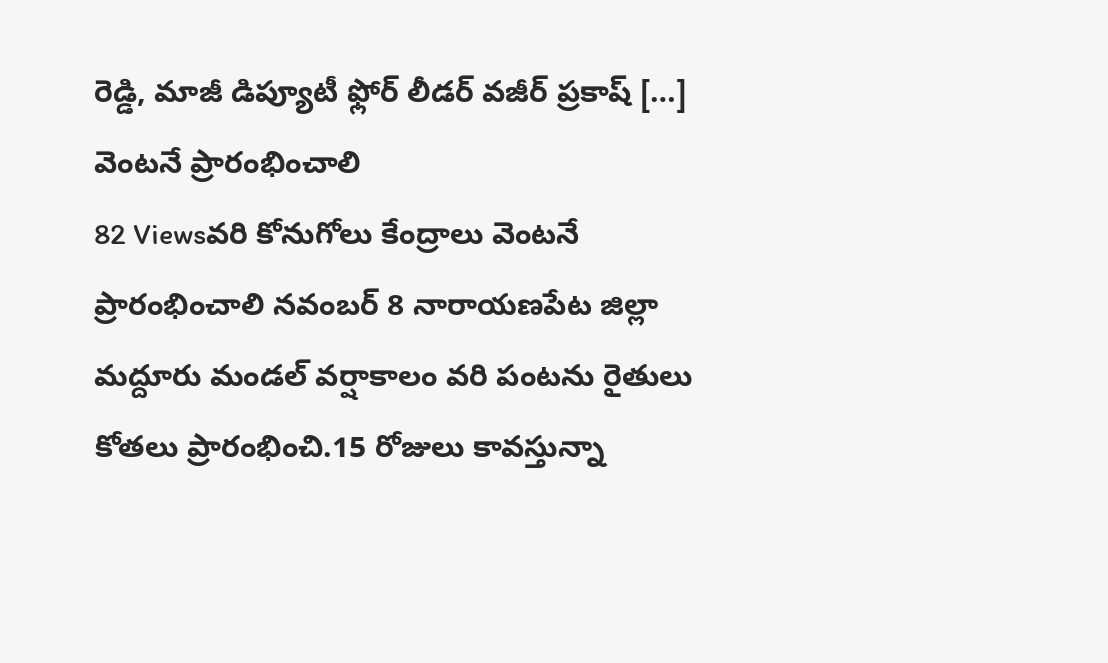రెడ్డి, మాజీ డిప్యూటీ ఫ్లోర్ లీడర్ వజీర్ ప్రకాష్ […]
వెంటనే ప్రారంభించాలి
82 Viewsవరి కోనుగోలు కేంద్రాలు వెంటనే ప్రారంభించాలి నవంబర్ 8 నారాయణపేట జిల్లా మద్దూరు మండల్ వర్షాకాలం వరి పంటను రైతులు కోతలు ప్రారంభించి.15 రోజులు కావస్తున్నా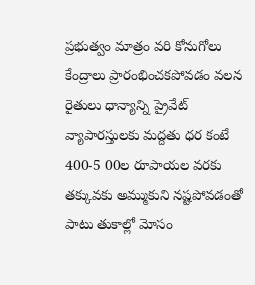ప్రభుత్వం మాత్రం వరి కోనుగోలు కేంద్రాలు ప్రారంభించకపోవడం వలన రైతులు ధాన్యాన్ని ప్రైవేట్ వ్యాపారస్తులకు మద్దతు ధర కంటే 400-5 00ల రూపాయల వరకు తక్కువకు అమ్ముకుని నష్టపోవడంతో పాటు తుకాల్లో మోసం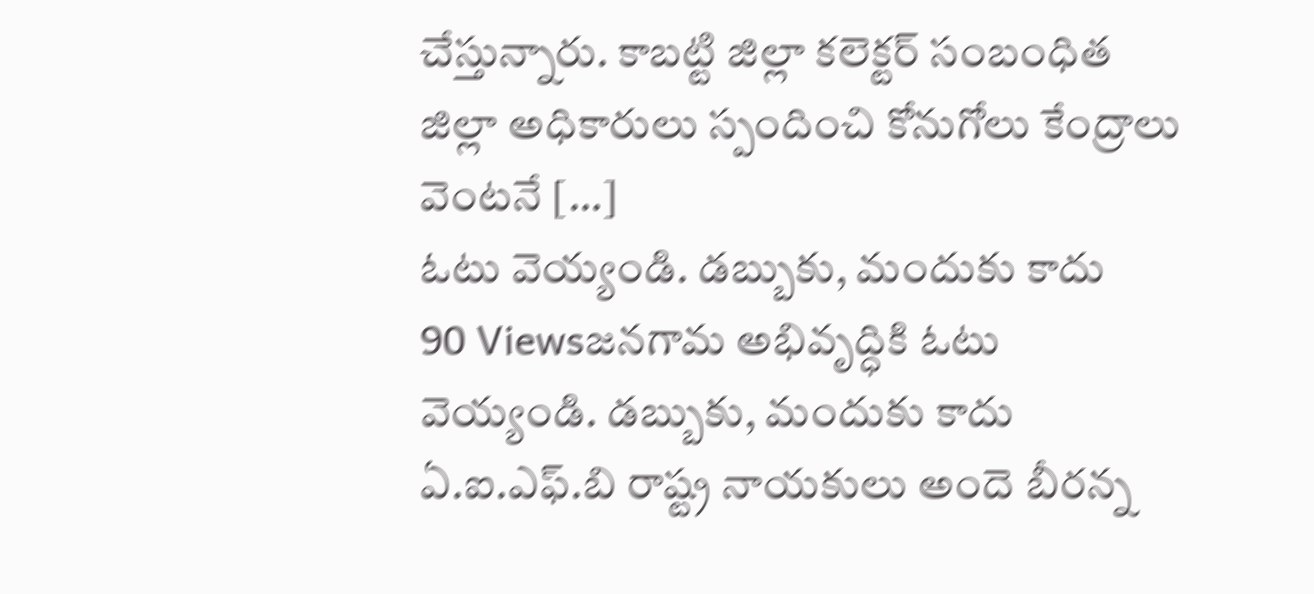చేస్తున్నారు. కాబట్టి జిల్లా కలెక్టర్ సంబంధిత జిల్లా అధికారులు స్పందించి కోనుగోలు కేంద్రాలు వెంటనే […]
ఓటు వెయ్యండి. డబ్బుకు, మందుకు కాదు
90 Viewsజనగామ అభివృద్ధికి ఓటు వెయ్యండి. డబ్బుకు, మందుకు కాదు ఏ.ఐ.ఎఫ్.బి రాష్ట్ర నాయకులు అందె బీరన్న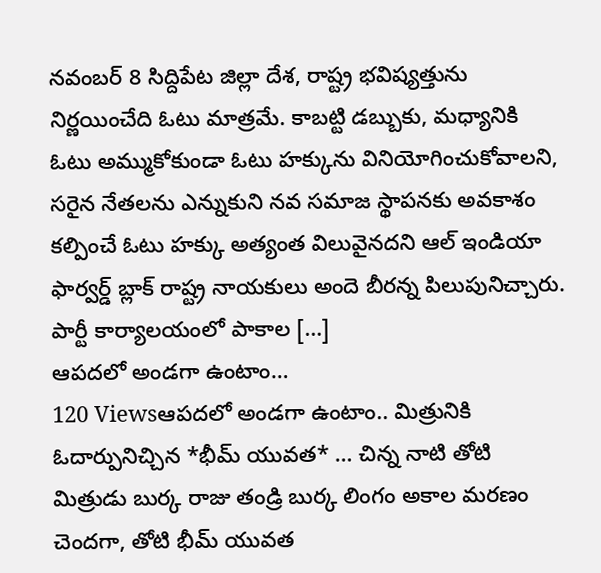నవంబర్ 8 సిద్దిపేట జిల్లా దేశ, రాష్ట్ర భవిష్యత్తును నిర్ణయించేది ఓటు మాత్రమే. కాబట్టి డబ్బుకు, మధ్యానికి ఓటు అమ్ముకోకుండా ఓటు హక్కును వినియోగించుకోవాలని, సరైన నేతలను ఎన్నుకుని నవ సమాజ స్థాపనకు అవకాశం కల్పించే ఓటు హక్కు అత్యంత విలువైనదని ఆల్ ఇండియా ఫార్వర్డ్ బ్లాక్ రాష్ట్ర నాయకులు అందె బీరన్న పిలుపునిచ్చారు. పార్టీ కార్యాలయంలో పాకాల […]
ఆపదలో అండగా ఉంటాం…
120 Viewsఆపదలో అండగా ఉంటాం.. మిత్రునికి ఓదార్పునిచ్చిన *భీమ్ యువత* … చిన్న నాటి తోటి మిత్రుడు బుర్క రాజు తండ్రి బుర్క లింగం అకాల మరణం చెందగా, తోటి భీమ్ యువత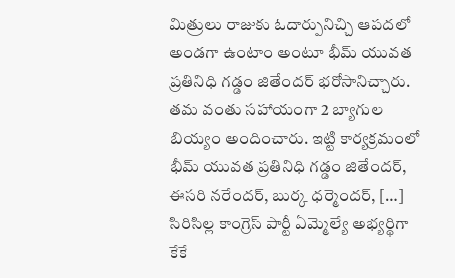మిత్రులు రాజుకు ఓదార్పునిచ్చి ఆపదలో అండగా ఉంటాం అంటూ భీమ్ యువత ప్రతినిధి గడ్డం జితేందర్ భరోసానిచ్చారు. తమ వంతు సహాయంగా 2 బ్యాగుల బియ్యం అందించారు. ఇట్టి కార్యక్రమంలో భీమ్ యువత ప్రతినిధి గడ్డం జితేందర్, ఈసరి నరేందర్, బుర్క ధర్మెందర్, […]
సిరిసిల్ల కాంగ్రెస్ పార్టీ ఏమ్మెల్యే అభ్యర్థిగా కేకే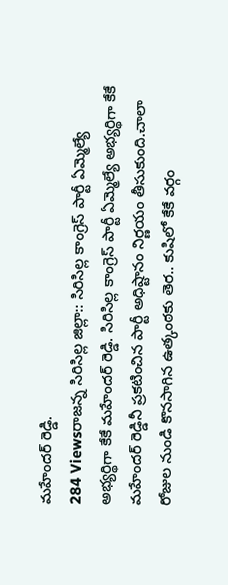మహేందర్ రెడ్డి.
284 Viewsరాజన్న సిరిసిల్ల జిల్లా:: సిరిసిల్ల కాంగ్రెస్ పార్టీ ఏమ్మెల్యే అభ్యర్థిగా కేకే మహేందర్ రెడ్డి. సిరిసిల్ల కాంగ్రెస్ పార్టీ ఏమ్మెల్యే అభ్యర్థిగా కేకే మహేందర్ రెడ్డినీ ప్రకటించిన పార్టీ అధిష్టానం నిర్ణయం తీసుకుంది.చాలా రోజుల నుండి కొనసాగిన ఉత్కంఠకు తెర.. కుషిలో కేకే వర్గం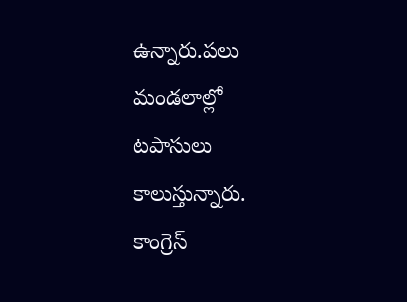ఉన్నారు.పలు మండలాల్లో టపాసులు కాలుస్తున్నారు. కాంగ్రెస్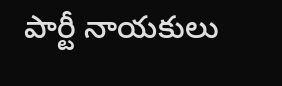పార్టీ నాయకులు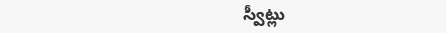స్వీట్లు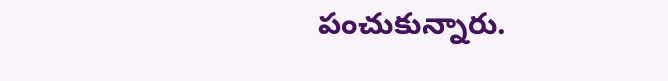పంచుకున్నారు.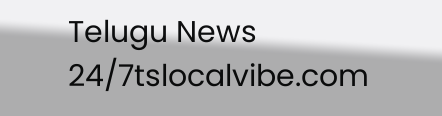Telugu News 24/7tslocalvibe.com